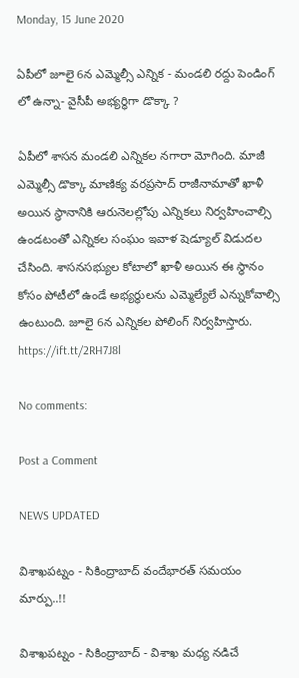Monday, 15 June 2020

ఏపీలో జూలై 6న ఎమ్మెల్సీ ఎన్నిక - మండలి రద్దు పెండింగ్ లో ఉన్నా- వైసీపీ అభ్యర్ధిగా డొక్కా ?

ఏపీలో శాసన మండలి ఎన్నికల నగారా మోగింది. మాజీ ఎమ్మెల్సీ డొక్కా మాణిక్య వరప్రసాద్ రాజీనామాతో ఖాళీ అయిన స్ధానానికి ఆరునెలల్లోపు ఎన్నికలు నిర్వహించాల్సి ఉండటంతో ఎన్నికల సంఘం ఇవాళ షెడ్యూల్ విడుదల చేసింది. శాసనసభ్యుల కోటాలో ఖాళీ అయిన ఈ స్ధానం కోసం పోటీలో ఉండే అభ్యర్ధులను ఎమ్మెల్యేలే ఎన్నుకోవాల్సి ఉంటుంది. జూలై 6న ఎన్నికల పోలింగ్ నిర్వహిస్తారు.
https://ift.tt/2RH7J8l

No comments:

Post a Comment

NEWS UPDATED

విశాఖపట్నం - సికింద్రాబాద్ వందేభారత్ సమయం మార్పు..!!

విశాఖపట్నం - సికింద్రాబాద్ - విశాఖ మధ్య నడిచే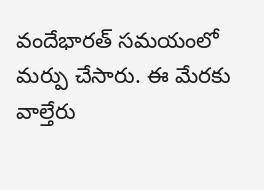వందేభారత్ సమయంలో మర్పు చేసారు. ఈ మేరకు వాల్తేరు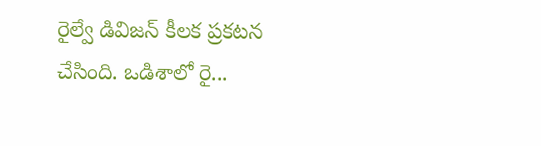రైల్వే డివిజన్ కీలక ప్రకటన చేసింది. ఒడిశాలో రై...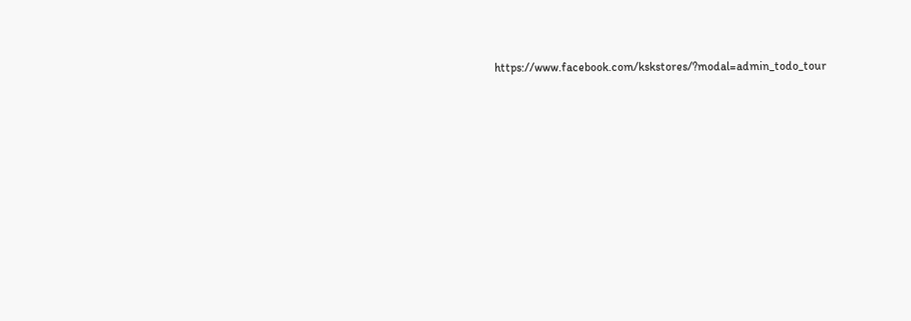https://www.facebook.com/kskstores/?modal=admin_todo_tour